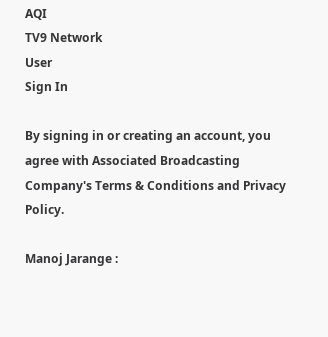AQI
TV9 Network
User
Sign In

By signing in or creating an account, you agree with Associated Broadcasting Company's Terms & Conditions and Privacy Policy.

Manoj Jarange :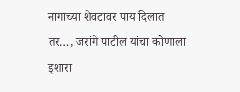नागाच्या शेवटावर पाय दिलात तर…, जरांगे पाटील यांचा कोणाला इशारा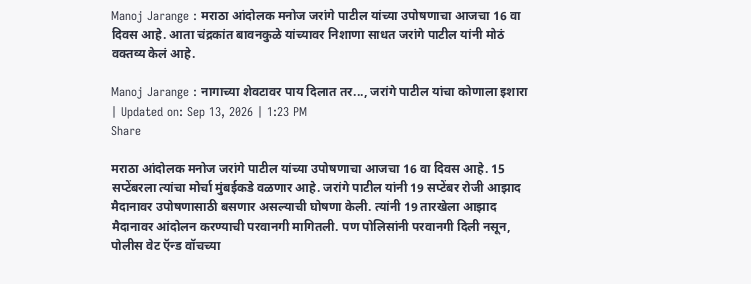Manoj Jarange : मराठा आंदोलक मनोज जरांगे पाटील यांच्या उपोषणाचा आजचा 16 वा दिवस आहे. आता चंद्रकांत बावनकुळे यांच्यावर निशाणा साधत जरांगे पाटील यांनी मोठं वक्तव्य केलं आहे.

Manoj Jarange : नागाच्या शेवटावर पाय दिलात तर..., जरांगे पाटील यांचा कोणाला इशारा
| Updated on: Sep 13, 2026 | 1:23 PM
Share

मराठा आंदोलक मनोज जरांगे पाटील यांच्या उपोषणाचा आजचा 16 वा दिवस आहे. 15 सप्टेंबरला त्यांचा मोर्चा मुंबईकडे वळणार आहे. जरांगे पाटील यांनी 19 सप्टेंबर रोजी आझाद मैदानावर उपोषणासाठी बसणार असल्याची घोषणा केली. त्यांनी 19 तारखेला आझाद मैदानावर आंदोलन करण्याची परवानगी मागितली. पण पोलिसांनी परवानगी दिली नसून, पोलीस वेट ऍन्ड वॉचच्या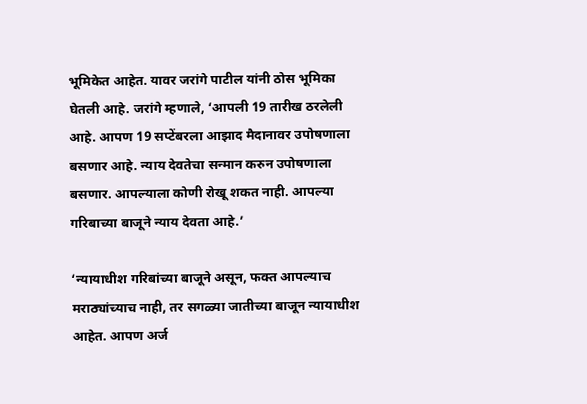भूमिकेत आहेत. यावर जरांगे पाटील यांनी ठोस भूमिका घेतली आहे. जरांगे म्हणाले, ‘आपली 19 तारीख ठरलेली आहे. आपण 19 सप्टेंबरला आझाद मैदानावर उपोषणाला बसणार आहे. न्याय देवतेचा सन्मान करुन उपोषणाला बसणार. आपल्याला कोणी रोखू शकत नाही. आपल्या गरिबाच्या बाजूने न्याय देवता आहे.’

‘न्यायाधीश गरिबांच्या बाजूने असून, फक्त आपल्याच मराठ्यांच्याच नाही, तर सगळ्या जातीच्या बाजून न्यायाधीश आहेत. आपण अर्ज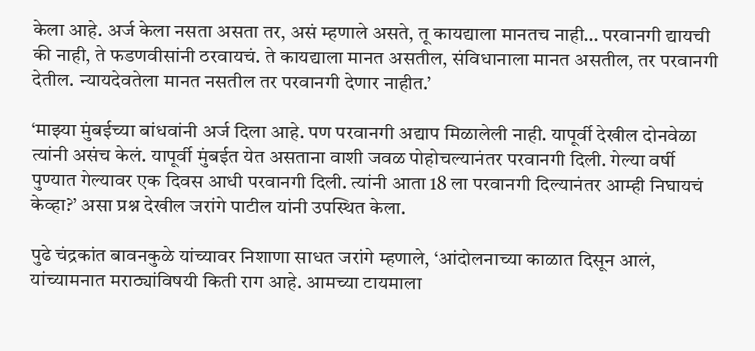केला आहे. अर्ज केला नसता असता तर, असं म्हणाले असते, तू कायद्याला मानतच नाही… परवानगी द्यायची की नाही, ते फडणवीसांनी ठरवायचं. ते कायद्याला मानत असतील, संविधानाला मानत असतील, तर परवानगी देतील. न्यायदेवतेला मानत नसतील तर परवानगी देणार नाहीत.’

‘माझ्या मुंबईच्या बांधवांनी अर्ज दिला आहे. पण परवानगी अद्याप मिळालेली नाही. यापूर्वी देखील दोनवेळा त्यांनी असंच केलं. यापूर्वी मुंबईत येत असताना वाशी जवळ पोहोचल्यानंतर परवानगी दिली. गेल्या वर्षी पुण्यात गेल्यावर एक दिवस आधी परवानगी दिली. त्यांनी आता 18 ला परवानगी दिल्यानंतर आम्ही निघायचं केव्हा?’ असा प्रश्न देखील जरांगे पाटील यांनी उपस्थित केला.

पुढे चंद्रकांत बावनकुळे यांच्यावर निशाणा साधत जरांगे म्हणाले, ‘आंदोलनाच्या काळात दिसून आलं, यांच्यामनात मराठ्यांविषयी किती राग आहे. आमच्या टायमाला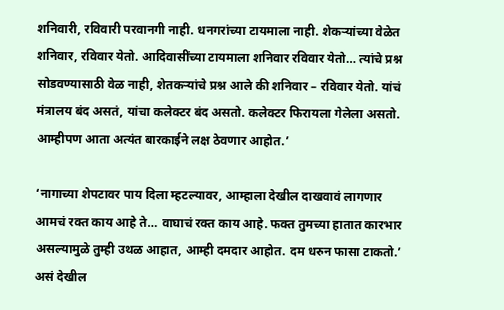शनिवारी, रविवारी परवानगी नाही. धनगरांच्या टायमाला नाही. शेकऱ्यांच्या वेळेत शनिवार, रविवार येतो. आदिवासींच्या टायमाला शनिवार रविवार येतो… त्यांचे प्रश्न सोडवण्यासाठी वेळ नाही, शेतकऱ्यांचे प्रश्न आले की शनिवार – रविवार येतो. यांचं मंत्रालय बंद असतं, यांचा कलेक्टर बंद असतो. कलेक्टर फिरायला गेलेला असतो. आम्हीपण आता अत्यंत बारकाईने लक्ष ठेवणार आहोत.’

‘नागाच्या शेपटावर पाय दिला म्हटल्यावर, आम्हाला देखील दाखवावं लागणार आमचं रक्त काय आहे ते… वाघाचं रक्त काय आहे. फक्त तुमच्या हातात कारभार असल्यामुळे तुम्ही उथळ आहात, आम्ही दमदार आहोत. दम धरुन फासा टाकतो.’ असं देखील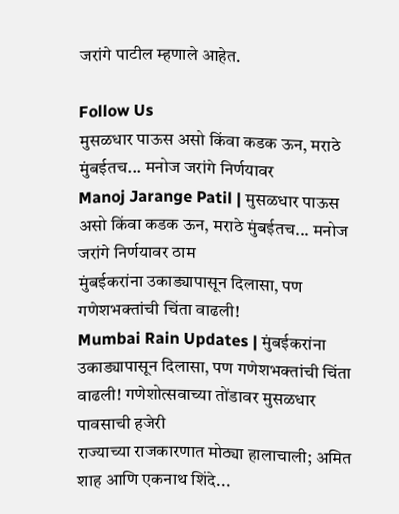जरांगे पाटील म्हणाले आहेत.

Follow Us
मुसळधार पाऊस असो किंवा कडक ऊन, मराठे मुंबईतच... मनोज जरांगे निर्णयावर
Manoj Jarange Patil | मुसळधार पाऊस असो किंवा कडक ऊन, मराठे मुंबईतच... मनोज जरांगे निर्णयावर ठाम
मुंबईकरांना उकाड्यापासून दिलासा, पण गणेशभक्तांची चिंता वाढली!
Mumbai Rain Updates | मुंबईकरांना उकाड्यापासून दिलासा, पण गणेशभक्तांची चिंता वाढली! गणेशोत्सवाच्या तोंडावर मुसळधार पावसाची हजेरी
राज्याच्या राजकारणात मोठ्या हालाचाली; अमित शाह आणि एकनाथ शिंदे...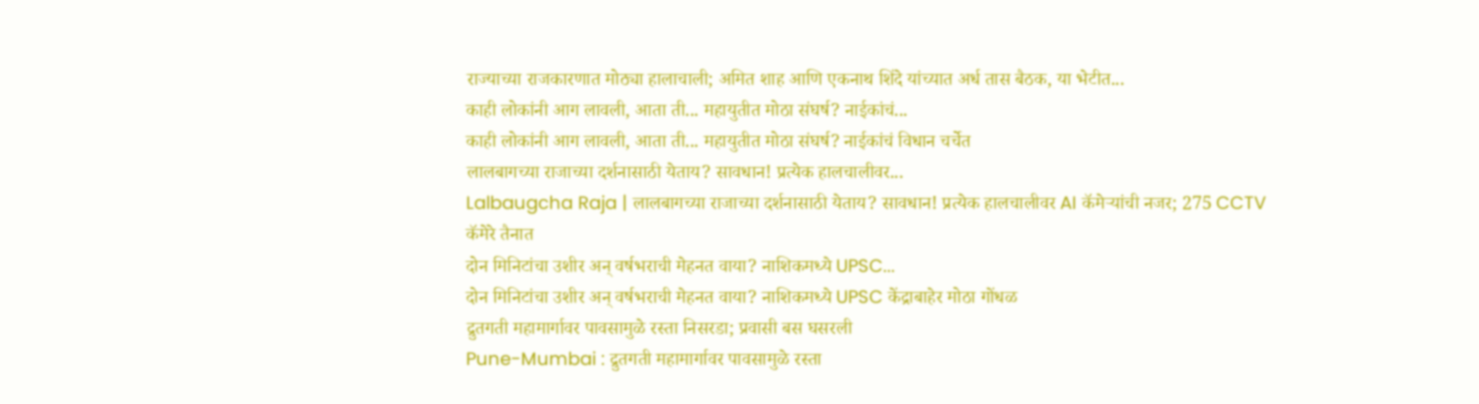राज्याच्या राजकारणात मोठ्या हालाचाली; अमित शाह आणि एकनाथ शिंदे यांच्यात अर्ध तास बैठक, या भेटीत...
काही लोकांनी आग लावली, आता ती... महायुतीत मोठा संघर्ष? नाईकांचं...
काही लोकांनी आग लावली, आता ती... महायुतीत मोठा संघर्ष? नाईकांचं विधान चर्चेत
लालबागच्या राजाच्या दर्शनासाठी येताय? सावधान! प्रत्येक हालचालीवर...
Lalbaugcha Raja | लालबागच्या राजाच्या दर्शनासाठी येताय? सावधान! प्रत्येक हालचालीवर AI कॅमेऱ्यांची नजर; 275 CCTV कॅमेरे तैनात
दोन मिनिटांचा उशीर अन् वर्षभराची मेहनत वाया? नाशिकमध्ये UPSC...
दोन मिनिटांचा उशीर अन् वर्षभराची मेहनत वाया? नाशिकमध्ये UPSC केंद्राबाहेर मोठा गोंधळ
द्रुतगती महामार्गावर पावसामुळे रस्ता निसरडा; प्रवासी बस घसरली
Pune-Mumbai : द्रुतगती महामार्गावर पावसामुळे रस्ता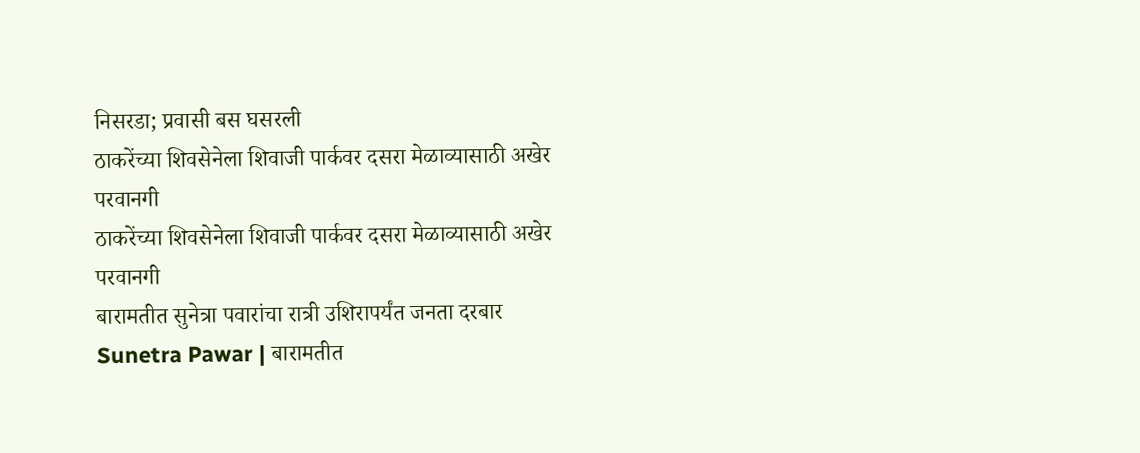निसरडा; प्रवासी बस घसरली
ठाकरेंच्या शिवसेनेला शिवाजी पार्कवर दसरा मेळाव्यासाठी अखेर परवानगी
ठाकरेंच्या शिवसेनेला शिवाजी पार्कवर दसरा मेळाव्यासाठी अखेर परवानगी
बारामतीत सुनेत्रा पवारांचा रात्री उशिरापर्यंत जनता दरबार
Sunetra Pawar | बारामतीत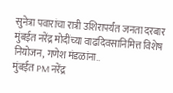सुनेत्रा पवारांचा रात्री उशिरापर्यंत जनता दरबार
मुंबईत नरेंद्र मोदींच्या वाढदिवसानिमित्त विशेष नियोजन, गणेश मंडळांना..
मुंबईत PM नरेंद्र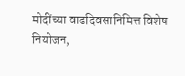मोदींच्या वाढदिवसानिमित्त विशेष नियोजन,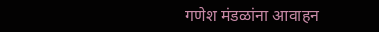गणेश मंडळांना आवाहन